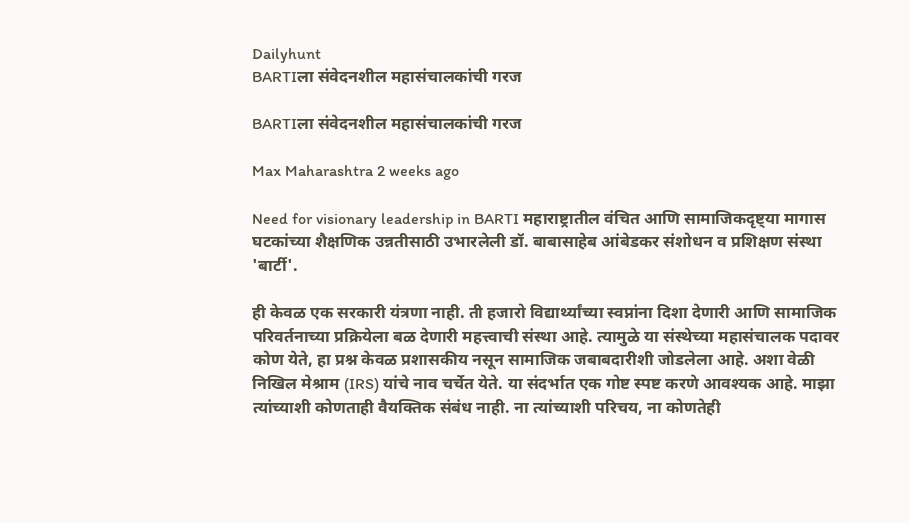Dailyhunt
BARTIला संवेदनशील महासंचालकांची गरज

BARTIला संवेदनशील महासंचालकांची गरज

Max Maharashtra 2 weeks ago

Need for visionary leadership in BARTI महाराष्ट्रातील वंचित आणि सामाजिकदृष्ट्या मागास घटकांच्या शैक्षणिक उन्नतीसाठी उभारलेली डॉ. बाबासाहेब आंबेडकर संशोधन व प्रशिक्षण संस्था 'बार्टी'.

ही केवळ एक सरकारी यंत्रणा नाही. ती हजारो विद्यार्थ्यांच्या स्वप्नांना दिशा देणारी आणि सामाजिक परिवर्तनाच्या प्रक्रियेला बळ देणारी महत्त्वाची संस्था आहे. त्यामुळे या संस्थेच्या महासंचालक पदावर कोण येते, हा प्रश्न केवळ प्रशासकीय नसून सामाजिक जबाबदारीशी जोडलेला आहे. अशा वेळी निखिल मेश्राम (IRS) यांचे नाव चर्चेत येते. या संदर्भात एक गोष्ट स्पष्ट करणे आवश्यक आहे. माझा त्यांच्याशी कोणताही वैयक्तिक संबंध नाही. ना त्यांच्याशी परिचय, ना कोणतेही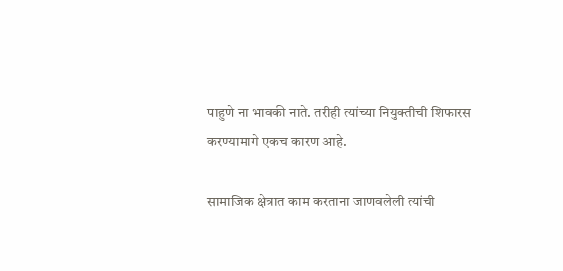पाहुणे ना भावकी नाते. तरीही त्यांच्या नियुक्तीची शिफारस करण्यामागे एकच कारण आहे.

सामाजिक क्षेत्रात काम करताना जाणवलेली त्यांची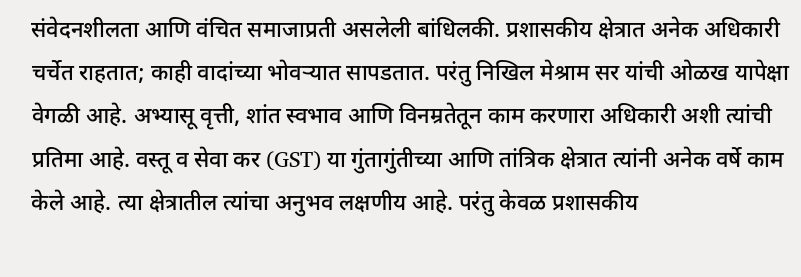संवेदनशीलता आणि वंचित समाजाप्रती असलेली बांधिलकी. प्रशासकीय क्षेत्रात अनेक अधिकारी चर्चेत राहतात; काही वादांच्या भोवऱ्यात सापडतात. परंतु निखिल मेश्राम सर यांची ओळख यापेक्षा वेगळी आहे. अभ्यासू वृत्ती, शांत स्वभाव आणि विनम्रतेतून काम करणारा अधिकारी अशी त्यांची प्रतिमा आहे. वस्तू व सेवा कर (GST) या गुंतागुंतीच्या आणि तांत्रिक क्षेत्रात त्यांनी अनेक वर्षे काम केले आहे. त्या क्षेत्रातील त्यांचा अनुभव लक्षणीय आहे. परंतु केवळ प्रशासकीय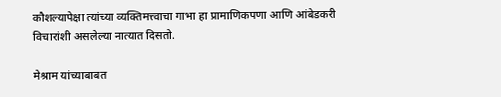कौशल्यापेक्षा त्यांच्या व्यक्तिमत्त्वाचा गाभा हा प्रामाणिकपणा आणि आंबेडकरी विचारांशी असलेल्या नात्यात दिसतो.

मेश्राम यांच्याबाबत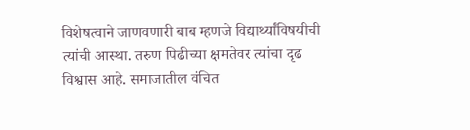विशेषत्वाने जाणवणारी बाब म्हणजे विद्यार्थ्यांविषयीची त्यांची आस्था. तरुण पिढीच्या क्षमतेवर त्यांचा दृढ विश्वास आहे. समाजातील वंचित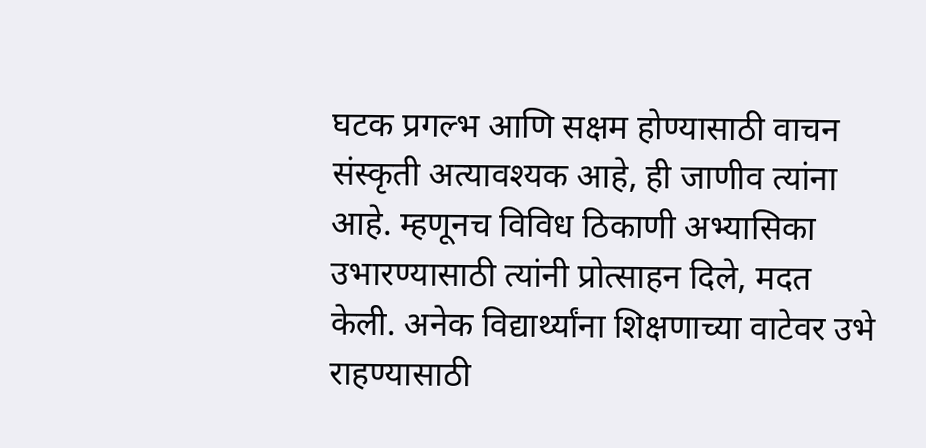घटक प्रगल्भ आणि सक्षम होण्यासाठी वाचन संस्कृती अत्यावश्यक आहे, ही जाणीव त्यांना आहे. म्हणूनच विविध ठिकाणी अभ्यासिका उभारण्यासाठी त्यांनी प्रोत्साहन दिले, मदत केली. अनेक विद्यार्थ्यांना शिक्षणाच्या वाटेवर उभे राहण्यासाठी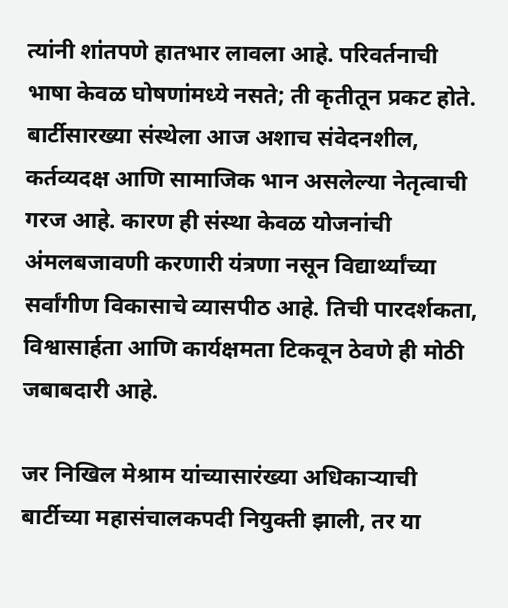त्यांनी शांतपणे हातभार लावला आहे. परिवर्तनाची भाषा केवळ घोषणांमध्ये नसते; ती कृतीतून प्रकट होते. बार्टीसारख्या संस्थेला आज अशाच संवेदनशील, कर्तव्यदक्ष आणि सामाजिक भान असलेल्या नेतृत्वाची गरज आहे. कारण ही संस्था केवळ योजनांची अंमलबजावणी करणारी यंत्रणा नसून विद्यार्थ्यांच्या सर्वांगीण विकासाचे व्यासपीठ आहे. तिची पारदर्शकता, विश्वासार्हता आणि कार्यक्षमता टिकवून ठेवणे ही मोठी जबाबदारी आहे.

जर निखिल मेश्राम यांच्यासारंख्या अधिकाऱ्याची बार्टीच्या महासंचालकपदी नियुक्ती झाली, तर या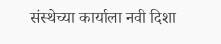संस्थेच्या कार्याला नवी दिशा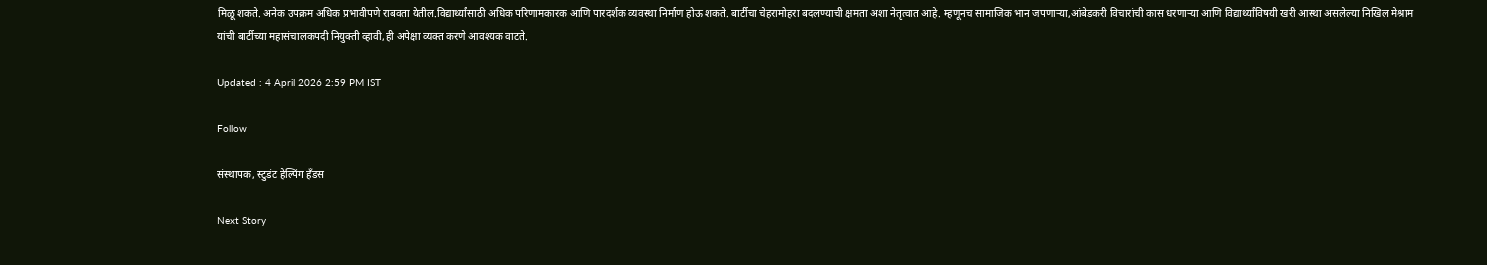मिळू शकते. अनेक उपक्रम अधिक प्रभावीपणे राबवता येतील.विद्यार्थ्यांसाठी अधिक परिणामकारक आणि पारदर्शक व्यवस्था निर्माण होऊ शकते. बार्टीचा चेहरामोहरा बदलण्याची क्षमता अशा नेतृत्वात आहे. म्हणूनच सामाजिक भान जपणाऱ्या,आंबेडकरी विचारांची कास धरणाऱ्या आणि विद्यार्थ्यांविषयी खरी आस्था असलेल्या निखिल मेश्राम यांची बार्टीच्या महासंचालकपदी नियुक्ती व्हावी,ही अपेक्षा व्यक्त करणे आवश्यक वाटते.

Updated : 4 April 2026 2:59 PM IST

Follow

संस्थापक, स्टुडंट हेल्पिंग हॅंडस

Next Story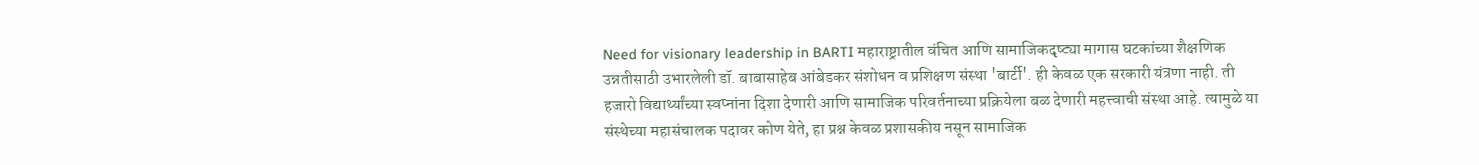Need for visionary leadership in BARTI महाराष्ट्रातील वंचित आणि सामाजिकदृष्ट्या मागास घटकांच्या शैक्षणिक उन्नतीसाठी उभारलेली डॉ. बाबासाहेब आंबेडकर संशोधन व प्रशिक्षण संस्था 'बार्टी'. ही केवळ एक सरकारी यंत्रणा नाही. ती हजारो विद्यार्थ्यांच्या स्वप्नांना दिशा देणारी आणि सामाजिक परिवर्तनाच्या प्रक्रियेला बळ देणारी महत्त्वाची संस्था आहे. त्यामुळे या संस्थेच्या महासंचालक पदावर कोण येते, हा प्रश्न केवळ प्रशासकीय नसून सामाजिक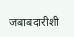जबाबदारीशी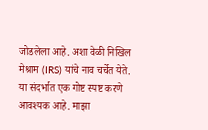जोडलेला आहे. अशा वेळी निखिल मेश्राम (IRS) यांचे नाव चर्चेत येते. या संदर्भात एक गोष्ट स्पष्ट करणे आवश्यक आहे. माझा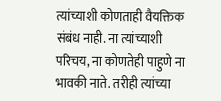त्यांच्याशी कोणताही वैयक्तिक संबंध नाही. ना त्यांच्याशी परिचय, ना कोणतेही पाहुणे ना भावकी नाते. तरीही त्यांच्या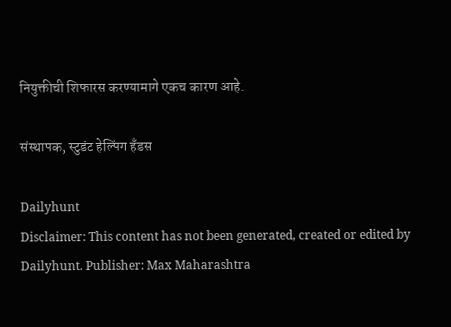नियुक्तीची शिफारस करण्यामागे एकच कारण आहे.

संस्थापक, स्टुडंट हेल्पिंग हॅंडस

Dailyhunt
Disclaimer: This content has not been generated, created or edited by Dailyhunt. Publisher: Max Maharashtra